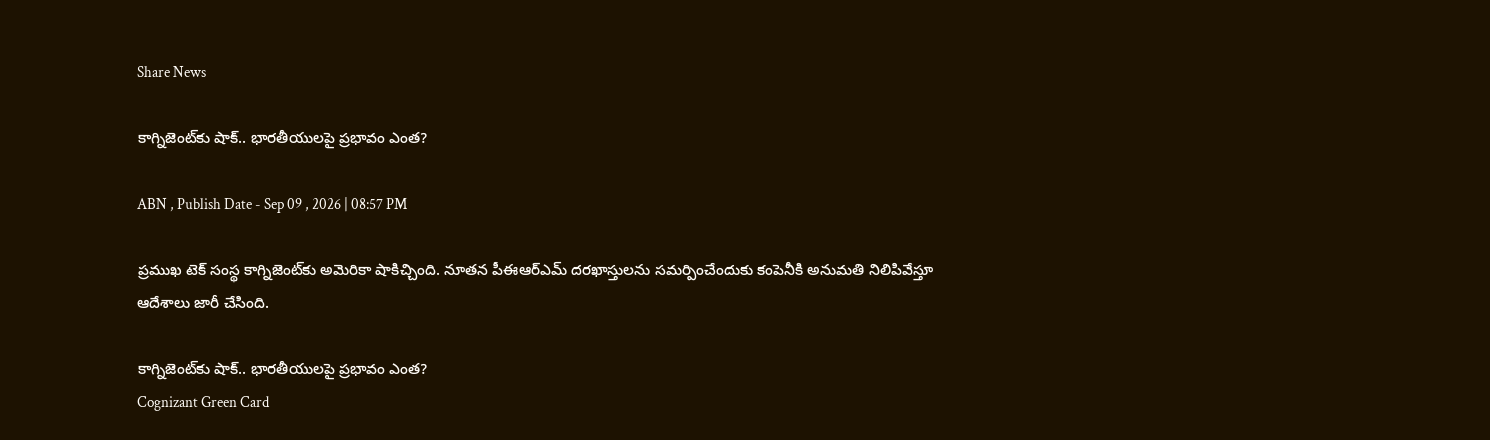Share News

కాగ్నిజెంట్‌కు షాక్‌.. భారతీయులపై ప్రభావం ఎంత?

ABN , Publish Date - Sep 09 , 2026 | 08:57 PM

ప్రముఖ టెక్ సంస్థ కాగ్నిజెంట్‌కు అమెరికా షాకిచ్చింది. నూతన పీఈఆర్‌ఎమ్ దరఖాస్తులను సమర్పించేందుకు కంపెనీకి అనుమతి నిలిపివేస్తూ ఆదేశాలు జారీ చేసింది.

కాగ్నిజెంట్‌కు షాక్‌.. భారతీయులపై ప్రభావం ఎంత?
Cognizant Green Card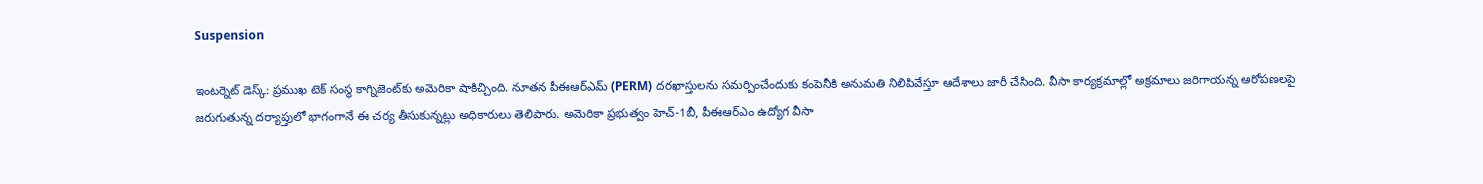Suspension

ఇంటర్నెట్ డెస్క్: ప్రముఖ టెక్ సంస్థ కాగ్నిజెంట్‌కు అమెరికా షాకిచ్చింది. నూతన పీఈఆర్‌ఎమ్ (PERM) దరఖాస్తులను సమర్పించేందుకు కంపెనీకి అనుమతి నిలిపివేస్తూ ఆదేశాలు జారీ చేసింది. వీసా కార్యక్రమాల్లో అక్రమాలు జరిగాయన్న ఆరోపణలపై జరుగుతున్న దర్యాప్తులో భాగంగానే ఈ చర్య తీసుకున్నట్లు అధికారులు తెలిపారు. అమెరికా ప్రభుత్వం హెచ్‌-1బీ, పీఈఆర్‌ఎం ఉద్యోగ వీసా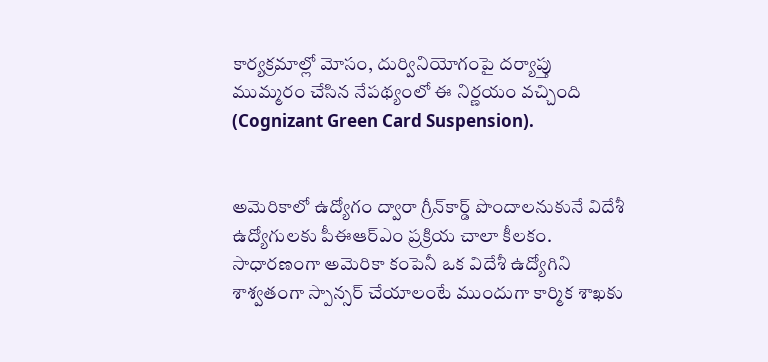కార్యక్రమాల్లో మోసం, దుర్వినియోగంపై దర్యాప్తు ముమ్మరం చేసిన నేపథ్యంలో ఈ నిర్ణయం వచ్చింది (Cognizant Green Card Suspension).


అమెరికాలో ఉద్యోగం ద్వారా గ్రీన్‌కార్డ్‌ పొందాలనుకునే విదేశీ ఉద్యోగులకు పీఈఆర్‌ఎం ప్రక్రియ చాలా కీలకం. సాధారణంగా అమెరికా కంపెనీ ఒక విదేశీ ఉద్యోగిని శాశ్వతంగా స్పాన్సర్‌ చేయాలంటే ముందుగా కార్మిక శాఖకు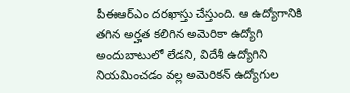పీఈఆర్‌ఎం దరఖాస్తు చేస్తుంది. ఆ ఉద్యోగానికి తగిన అర్హత కలిగిన అమెరికా ఉద్యోగి అందుబాటులో లేడని, విదేశీ ఉద్యోగిని నియమించడం వల్ల అమెరికన్‌ ఉద్యోగుల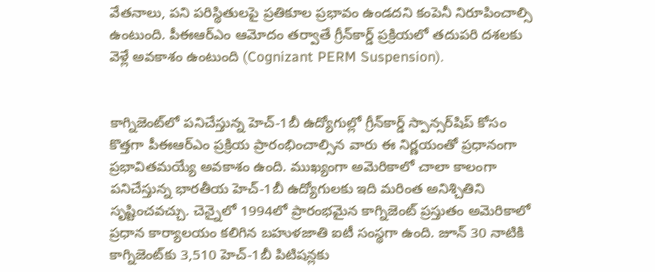వేతనాలు, పని పరిస్థితులపై ప్రతికూల ప్రభావం ఉండదని కంపెనీ నిరూపించాల్సి ఉంటుంది. పీఈఆర్‌ఎం ఆమోదం తర్వాతే గ్రీన్‌కార్డ్‌ ప్రక్రియలో తదుపరి దశలకు వెళ్లే అవకాశం ఉంటుంది (Cognizant PERM Suspension).


కాగ్నిజెంట్‌లో పనిచేస్తున్న హెచ్‌-1బీ ఉద్యోగుల్లో గ్రీన్‌కార్డ్‌ స్పాన్సర్‌షిప్‌ కోసం కొత్తగా పీఈఆర్‌ఎం ప్రక్రియ ప్రారంభించాల్సిన వారు ఈ నిర్ణయంతో ప్రధానంగా ప్రభావితమయ్యే అవకాశం ఉంది. ముఖ్యంగా అమెరికాలో చాలా కాలంగా పనిచేస్తున్న భారతీయ హెచ్‌-1బీ ఉద్యోగులకు ఇది మరింత అనిశ్చితిని సృష్టించవచ్చు. చెన్నైలో 1994లో ప్రారంభమైన కాగ్నిజెంట్‌ ప్రస్తుతం అమెరికాలో ప్రధాన కార్యాలయం కలిగిన బహుళజాతి ఐటీ సంస్థగా ఉంది. జూన్‌ 30 నాటికి కాగ్నిజెంట్‌కు 3,510 హెచ్‌-1బీ పిటిషన్లకు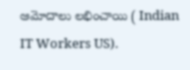ఆమోదాలు లభించాయి ( Indian IT Workers US).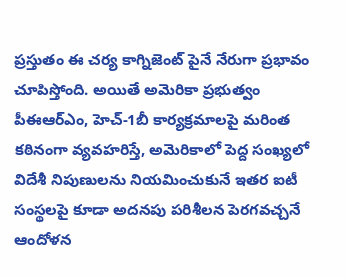ప్రస్తుతం ఈ చర్య కాగ్నిజెంట్‌ పైనే నేరుగా ప్రభావం చూపిస్తోంది. అయితే అమెరికా ప్రభుత్వం పీఈఆర్‌ఎం, హెచ్‌-1బీ కార్యక్రమాలపై మరింత కఠినంగా వ్యవహరిస్తే, అమెరికాలో పెద్ద సంఖ్యలో విదేశీ నిపుణులను నియమించుకునే ఇతర ఐటీ సంస్థలపై కూడా అదనపు పరిశీలన పెరగవచ్చనే ఆందోళన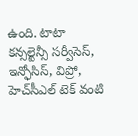ఉంది. టాటా కన్సల్టెన్సీ సర్వీసెస్, ఇన్ఫోసిస్, విప్రో, హెచ్‌సీఎల్ టెక్ వంటి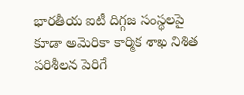భారతీయ ఐటీ దిగ్గజ సంస్థలపై కూడా అమెరికా కార్మిక శాఖ నిశిత పరిశీలన పెరిగే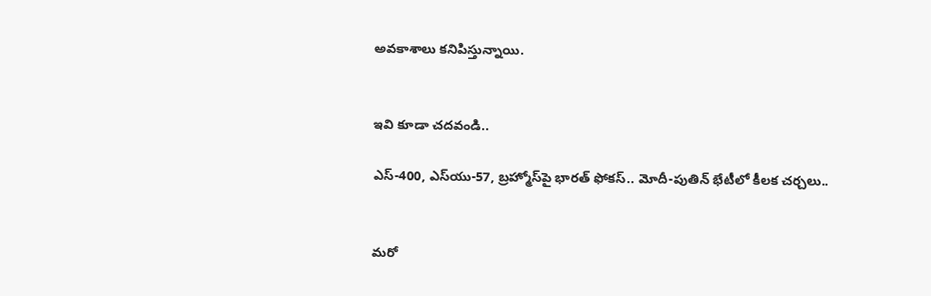అవకాశాలు కనిపిస్తున్నాయి.


ఇవి కూడా చదవండి..

ఎస్-400, ఎస్‌యు-57, బ్రహ్మోస్‌పై భారత్‌ ఫోకస్.. మోదీ-పుతిన్ భేటీలో కీలక చర్చలు..


మరో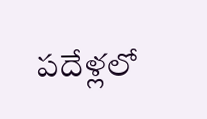పదేళ్లలో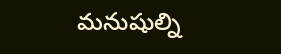మనుషుల్ని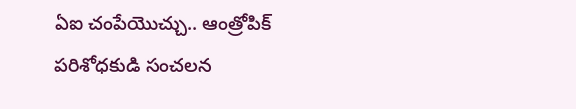ఏఐ చంపేయొచ్చు.. ఆంత్రోపిక్‌ పరిశోధకుడి సంచలన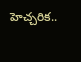హెచ్చరిక..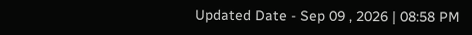Updated Date - Sep 09 , 2026 | 08:58 PM